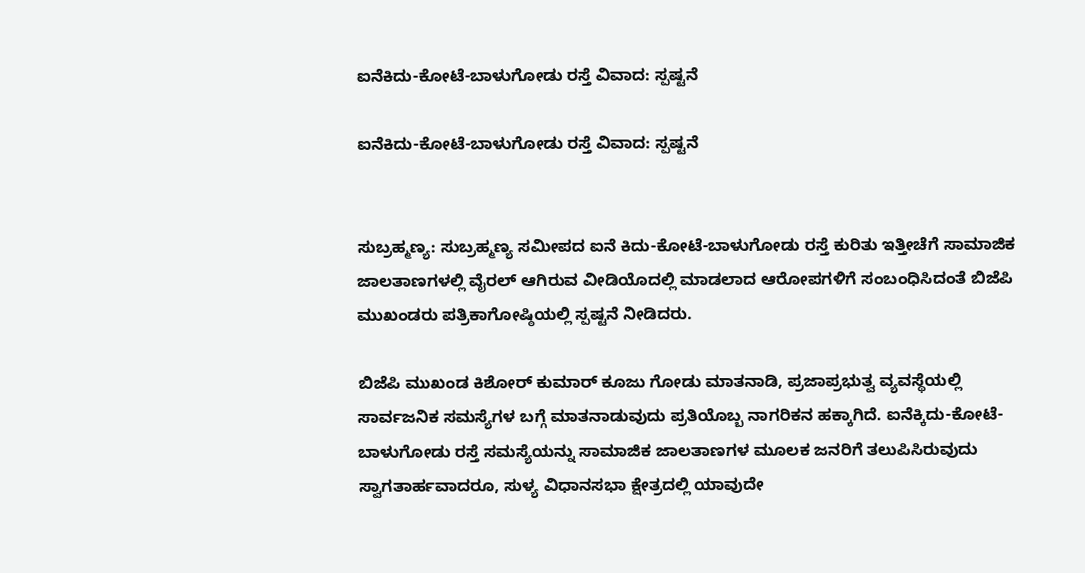ಐನೆಕಿದು-ಕೋಟೆ-ಬಾಳುಗೋಡು ರಸ್ತೆ ವಿವಾದ: ಸ್ಪಷ್ಟನೆ

ಐನೆಕಿದು-ಕೋಟೆ-ಬಾಳುಗೋಡು ರಸ್ತೆ ವಿವಾದ: ಸ್ಪಷ್ಟನೆ


ಸುಬ್ರಹ್ಮಣ್ಯ: ಸುಬ್ರಹ್ಮಣ್ಯ ಸಮೀಪದ ಐನೆ ಕಿದು-ಕೋಟೆ-ಬಾಳುಗೋಡು ರಸ್ತೆ ಕುರಿತು ಇತ್ತೀಚೆಗೆ ಸಾಮಾಜಿಕ ಜಾಲತಾಣಗಳಲ್ಲಿ ವೈರಲ್ ಆಗಿರುವ ವೀಡಿಯೊದಲ್ಲಿ ಮಾಡಲಾದ ಆರೋಪಗಳಿಗೆ ಸಂಬಂಧಿಸಿದಂತೆ ಬಿಜೆಪಿ ಮುಖಂಡರು ಪತ್ರಿಕಾಗೋಷ್ಠಿಯಲ್ಲಿ ಸ್ಪಷ್ಟನೆ ನೀಡಿದರು.

ಬಿಜೆಪಿ ಮುಖಂಡ ಕಿಶೋರ್ ಕುಮಾರ್ ಕೂಜು ಗೋಡು ಮಾತನಾಡಿ, ಪ್ರಜಾಪ್ರಭುತ್ವ ವ್ಯವಸ್ಥೆಯಲ್ಲಿ ಸಾರ್ವಜನಿಕ ಸಮಸ್ಯೆಗಳ ಬಗ್ಗೆ ಮಾತನಾಡುವುದು ಪ್ರತಿಯೊಬ್ಬ ನಾಗರಿಕನ ಹಕ್ಕಾಗಿದೆ. ಐನೆಕ್ಕಿದು-ಕೋಟೆ-ಬಾಳುಗೋಡು ರಸ್ತೆ ಸಮಸ್ಯೆಯನ್ನು ಸಾಮಾಜಿಕ ಜಾಲತಾಣಗಳ ಮೂಲಕ ಜನರಿಗೆ ತಲುಪಿಸಿರುವುದು ಸ್ವಾಗತಾರ್ಹವಾದರೂ, ಸುಳ್ಯ ವಿಧಾನಸಭಾ ಕ್ಷೇತ್ರದಲ್ಲಿ ಯಾವುದೇ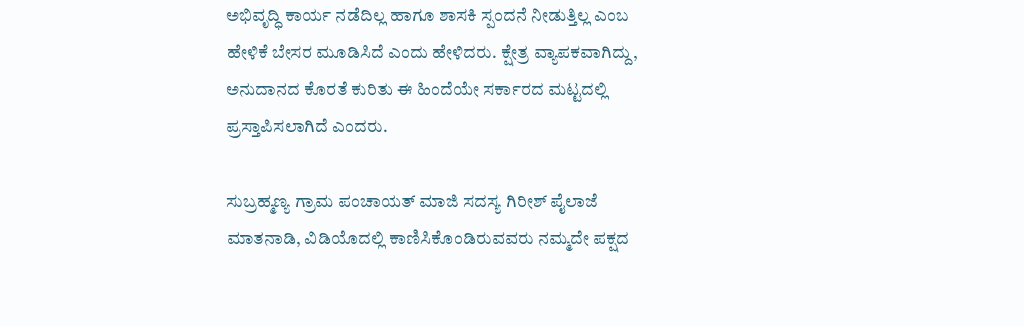ಅಭಿವೃದ್ಧಿ ಕಾರ್ಯ ನಡೆದಿಲ್ಲ ಹಾಗೂ ಶಾಸಕಿ ಸ್ಪಂದನೆ ನೀಡುತ್ತಿಲ್ಲ ಎಂಬ ಹೇಳಿಕೆ ಬೇಸರ ಮೂಡಿಸಿದೆ ಎಂದು ಹೇಳಿದರು. ಕ್ಷೇತ್ರ ವ್ಯಾಪಕವಾಗಿದ್ದು, ಅನುದಾನದ ಕೊರತೆ ಕುರಿತು ಈ ಹಿಂದೆಯೇ ಸರ್ಕಾರದ ಮಟ್ಟದಲ್ಲಿ ಪ್ರಸ್ತಾಪಿಸಲಾಗಿದೆ ಎಂದರು.

ಸುಬ್ರಹ್ಮಣ್ಯ ಗ್ರಾಮ ಪಂಚಾಯತ್ ಮಾಜಿ ಸದಸ್ಯ ಗಿರೀಶ್ ಪೈಲಾಜೆ ಮಾತನಾಡಿ, ವಿಡಿಯೊದಲ್ಲಿ ಕಾಣಿಸಿಕೊಂಡಿರುವವರು ನಮ್ಮದೇ ಪಕ್ಷದ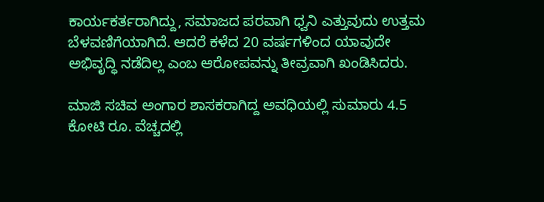ಕಾರ್ಯಕರ್ತರಾಗಿದ್ದು, ಸಮಾಜದ ಪರವಾಗಿ ಧ್ವನಿ ಎತ್ತುವುದು ಉತ್ತಮ ಬೆಳವಣಿಗೆಯಾಗಿದೆ. ಆದರೆ ಕಳೆದ 20 ವರ್ಷಗಳಿಂದ ಯಾವುದೇ ಅಭಿವೃದ್ಧಿ ನಡೆದಿಲ್ಲ ಎಂಬ ಆರೋಪವನ್ನು ತೀವ್ರವಾಗಿ ಖಂಡಿಸಿದರು.

ಮಾಜಿ ಸಚಿವ ಅಂಗಾರ ಶಾಸಕರಾಗಿದ್ದ ಅವಧಿಯಲ್ಲಿ ಸುಮಾರು 4.5 ಕೋಟಿ ರೂ. ವೆಚ್ಚದಲ್ಲಿ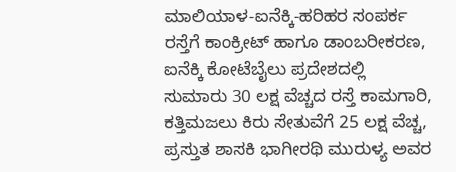ಮಾಲಿಯಾಳ-ಐನೆಕ್ಕಿ-ಹರಿಹರ ಸಂಪರ್ಕ ರಸ್ತೆಗೆ ಕಾಂಕ್ರೀಟ್ ಹಾಗೂ ಡಾಂಬರೀಕರಣ, ಐನೆಕ್ಕಿ ಕೋಟೆಬೈಲು ಪ್ರದೇಶದಲ್ಲಿ ಸುಮಾರು 30 ಲಕ್ಷ ವೆಚ್ಚದ ರಸ್ತೆ ಕಾಮಗಾರಿ, ಕತ್ತಿಮಜಲು ಕಿರು ಸೇತುವೆಗೆ 25 ಲಕ್ಷ ವೆಚ್ಚ, ಪ್ರಸ್ತುತ ಶಾಸಕಿ ಭಾಗೀರಥಿ ಮುರುಳ್ಯ ಅವರ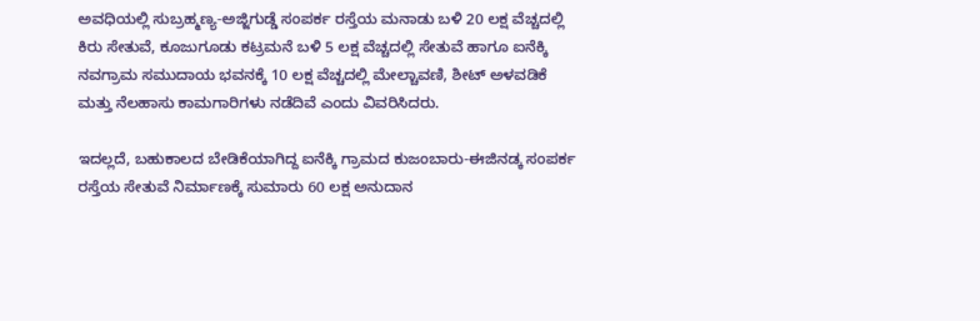ಅವಧಿಯಲ್ಲಿ ಸುಬ್ರಹ್ಮಣ್ಯ-ಅಜ್ಜಿಗುಡ್ಡೆ ಸಂಪರ್ಕ ರಸ್ತೆಯ ಮನಾಡು ಬಳಿ 20 ಲಕ್ಷ ವೆಚ್ಚದಲ್ಲಿ ಕಿರು ಸೇತುವೆ, ಕೂಜುಗೂಡು ಕಟ್ರಮನೆ ಬಳಿ 5 ಲಕ್ಷ ವೆಚ್ಚದಲ್ಲಿ ಸೇತುವೆ ಹಾಗೂ ಐನೆಕ್ಕಿ ನವಗ್ರಾಮ ಸಮುದಾಯ ಭವನಕ್ಕೆ 10 ಲಕ್ಷ ವೆಚ್ಚದಲ್ಲಿ ಮೇಲ್ಚಾವಣಿ, ಶೀಟ್ ಅಳವಡಿಕೆ ಮತ್ತು ನೆಲಹಾಸು ಕಾಮಗಾರಿಗಳು ನಡೆದಿವೆ ಎಂದು ವಿವರಿಸಿದರು.

ಇದಲ್ಲದೆ, ಬಹುಕಾಲದ ಬೇಡಿಕೆಯಾಗಿದ್ದ ಐನೆಕ್ಕಿ ಗ್ರಾಮದ ಕುಜಂಬಾರು-ಈಜಿನಡ್ಕ ಸಂಪರ್ಕ ರಸ್ತೆಯ ಸೇತುವೆ ನಿರ್ಮಾಣಕ್ಕೆ ಸುಮಾರು 60 ಲಕ್ಷ ಅನುದಾನ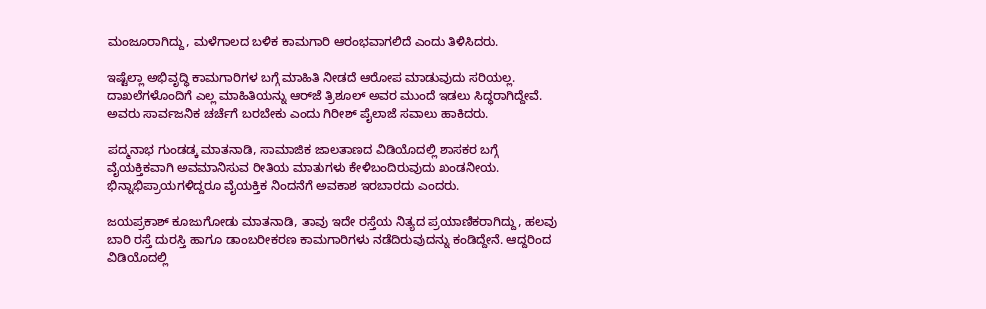ಮಂಜೂರಾಗಿದ್ದು, ಮಳೆಗಾಲದ ಬಳಿಕ ಕಾಮಗಾರಿ ಆರಂಭವಾಗಲಿದೆ ಎಂದು ತಿಳಿಸಿದರು.

ಇಷ್ಟೆಲ್ಲಾ ಅಭಿವೃದ್ಧಿ ಕಾಮಗಾರಿಗಳ ಬಗ್ಗೆ ಮಾಹಿತಿ ನೀಡದೆ ಆರೋಪ ಮಾಡುವುದು ಸರಿಯಲ್ಲ. ದಾಖಲೆಗಳೊಂದಿಗೆ ಎಲ್ಲ ಮಾಹಿತಿಯನ್ನು ಆರ್‌ಜೆ ತ್ರಿಶೂಲ್ ಅವರ ಮುಂದೆ ಇಡಲು ಸಿದ್ಧರಾಗಿದ್ದೇವೆ. ಅವರು ಸಾರ್ವಜನಿಕ ಚರ್ಚೆಗೆ ಬರಬೇಕು ಎಂದು ಗಿರೀಶ್ ಪೈಲಾಜೆ ಸವಾಲು ಹಾಕಿದರು.

ಪದ್ಮನಾಭ ಗುಂಡಡ್ಕ ಮಾತನಾಡಿ, ಸಾಮಾಜಿಕ ಜಾಲತಾಣದ ವಿಡಿಯೊದಲ್ಲಿ ಶಾಸಕರ ಬಗ್ಗೆ ವೈಯಕ್ತಿಕವಾಗಿ ಅವಮಾನಿಸುವ ರೀತಿಯ ಮಾತುಗಳು ಕೇಳಿಬಂದಿರುವುದು ಖಂಡನೀಯ. ಭಿನ್ನಾಭಿಪ್ರಾಯಗಳಿದ್ದರೂ ವೈಯಕ್ತಿಕ ನಿಂದನೆಗೆ ಅವಕಾಶ ಇರಬಾರದು ಎಂದರು.

ಜಯಪ್ರಕಾಶ್ ಕೂಜುಗೋಡು ಮಾತನಾಡಿ, ತಾವು ಇದೇ ರಸ್ತೆಯ ನಿತ್ಯದ ಪ್ರಯಾಣಿಕರಾಗಿದ್ದು, ಹಲವು ಬಾರಿ ರಸ್ತೆ ದುರಸ್ತಿ ಹಾಗೂ ಡಾಂಬರೀಕರಣ ಕಾಮಗಾರಿಗಳು ನಡೆದಿರುವುದನ್ನು ಕಂಡಿದ್ದೇನೆ. ಆದ್ದರಿಂದ ವಿಡಿಯೊದಲ್ಲಿ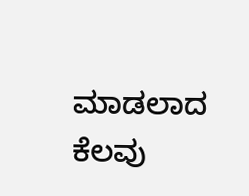ಮಾಡಲಾದ ಕೆಲವು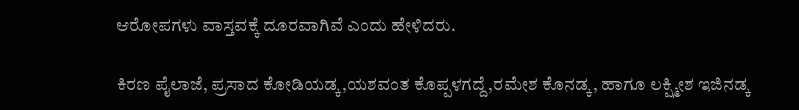ಆರೋಪಗಳು ವಾಸ್ತವಕ್ಕೆ ದೂರವಾಗಿವೆ ಎಂದು ಹೇಳಿದರು.

ಕಿರಣ ಪೈಲಾಜೆ, ಪ್ರಸಾದ ಕೋಡಿಯಡ್ಕ,ಯಶವಂತ ಕೊಪ್ಪಳಗದ್ದೆ,ರಮೇಶ ಕೊನಡ್ಕ, ಹಾಗೂ ಲಕ್ಷ್ಮೀಶ ಇಜಿನಡ್ಕ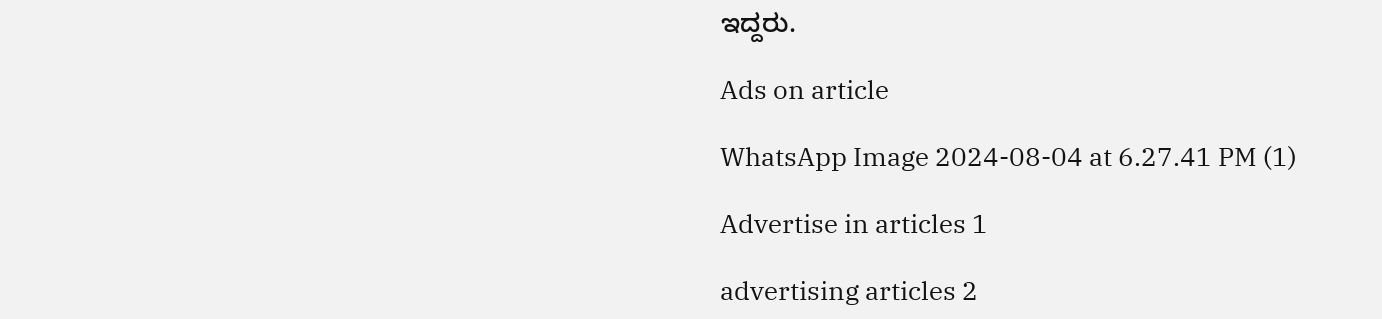ಇದ್ದರು.

Ads on article

WhatsApp Image 2024-08-04 at 6.27.41 PM (1)

Advertise in articles 1

advertising articles 2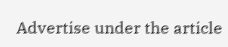Advertise under the article